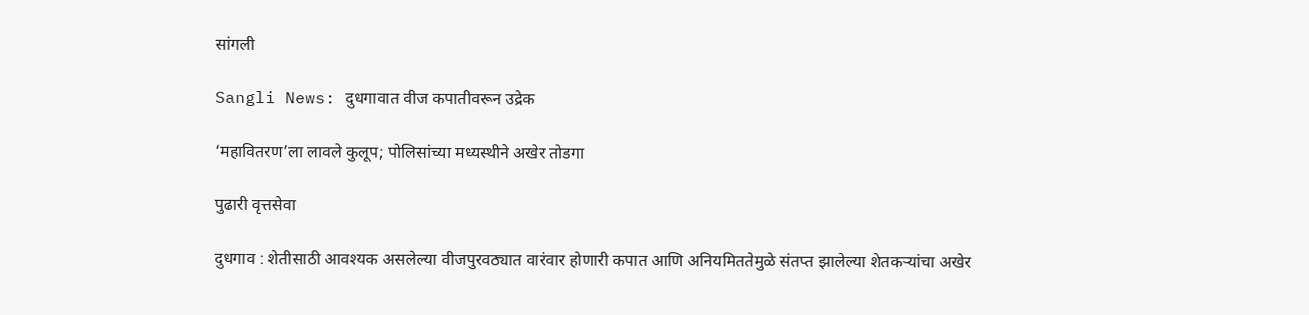सांगली

Sangli News: दुधगावात वीज कपातीवरून उद्रेक

‘महावितरण’ला लावले कुलूप; पोलिसांच्या मध्यस्थीने अखेर तोडगा

पुढारी वृत्तसेवा

दुधगाव : शेतीसाठी आवश्यक असलेल्या वीजपुरवठ्यात वारंवार होणारी कपात आणि अनियमिततेमुळे संतप्त झालेल्या शेतकऱ्यांचा अखेर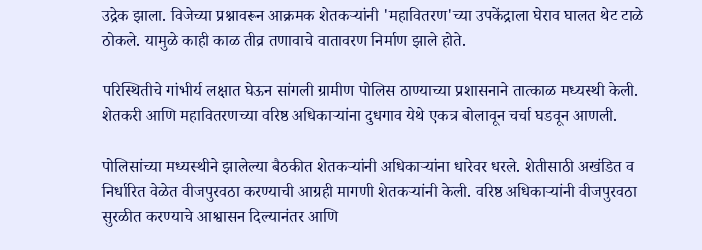उद्रेक झाला. विजेच्या प्रश्नावरून आक्रमक शेतकऱ्यांनी 'महावितरण'च्या उपकेंद्राला घेराव घालत थेट टाळे ठोकले. यामुळे काही काळ तीव्र तणावाचे वातावरण निर्माण झाले होते.

परिस्थितीचे गांभीर्य लक्षात घेऊन सांगली ग्रामीण पोलिस ठाण्याच्या प्रशासनाने तात्काळ मध्यस्थी केली. शेतकरी आणि महावितरणच्या वरिष्ठ अधिकाऱ्यांना दुधगाव येथे एकत्र बोलावून चर्चा घडवून आणली.

पोलिसांच्या मध्यस्थीने झालेल्या बैठकीत शेतकऱ्यांनी अधिकाऱ्यांना धारेवर धरले. शेतीसाठी अखंडित व निर्धारित वेळेत वीजपुरवठा करण्याची आग्रही मागणी शेतकऱ्यांनी केली. वरिष्ठ अधिकाऱ्यांनी वीजपुरवठा सुरळीत करण्याचे आश्वासन दिल्यानंतर आणि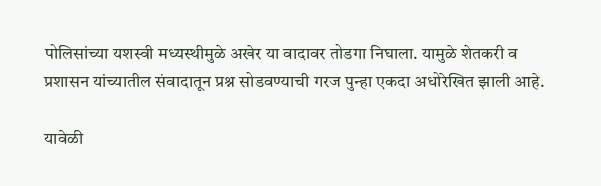पोलिसांच्या यशस्वी मध्यस्थीमुळे अखेर या वादावर तोडगा निघाला. यामुळे शेतकरी व प्रशासन यांच्यातील संवादातून प्रश्न सोडवण्याची गरज पुन्हा एकदा अधोरेखित झाली आहे.

यावेळी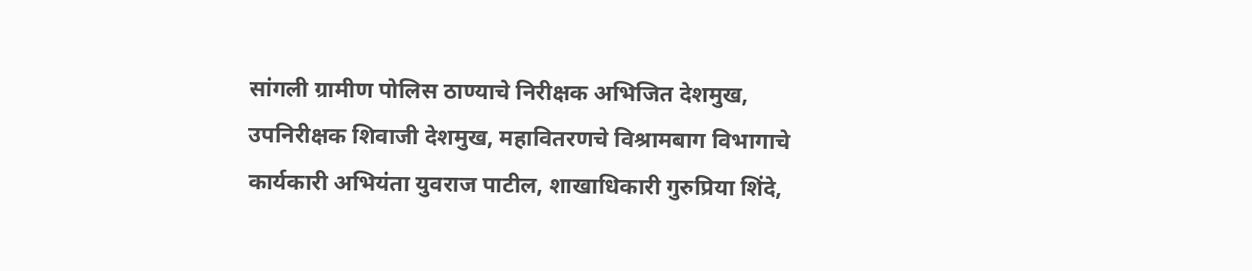सांगली ग्रामीण पोलिस ठाण्याचे निरीक्षक अभिजित देशमुख, उपनिरीक्षक शिवाजी देशमुख, महावितरणचे विश्रामबाग विभागाचे कार्यकारी अभियंता युवराज पाटील, शाखाधिकारी गुरुप्रिया शिंदे,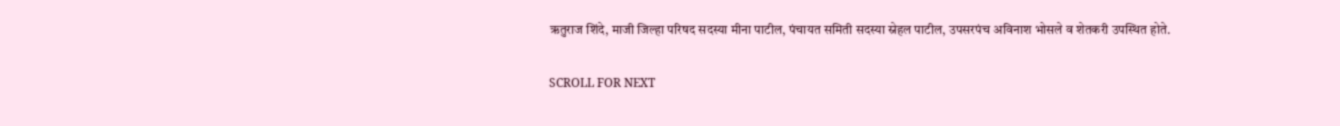ऋतुराज शिंदे, माजी जिल्हा परिषद सदस्या मीना पाटील, पंचायत समिती सदस्या स्नेहल पाटील, उपसरपंच अविनाश भोसले व शेतकरी उपस्थित होते.

SCROLL FOR NEXT